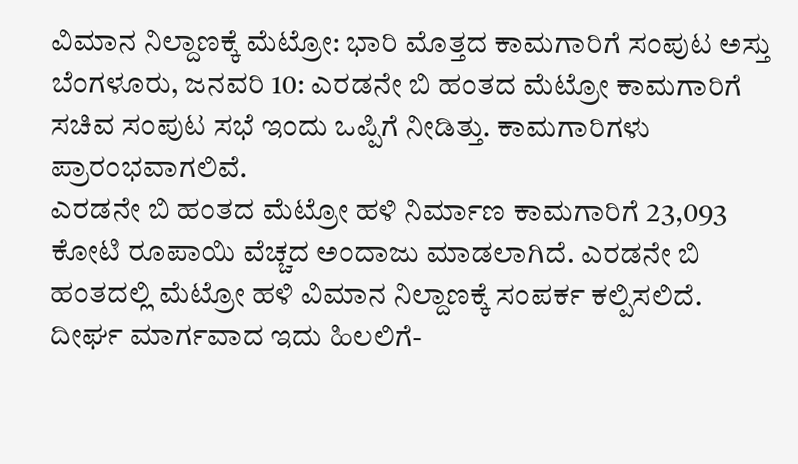ವಿಮಾನ ನಿಲ್ದಾಣಕ್ಕೆ ಮೆಟ್ರೋ: ಭಾರಿ ಮೊತ್ತದ ಕಾಮಗಾರಿಗೆ ಸಂಪುಟ ಅಸ್ತು
ಬೆಂಗಳೂರು, ಜನವರಿ 10: ಎರಡನೇ ಬಿ ಹಂತದ ಮೆಟ್ರೋ ಕಾಮಗಾರಿಗೆ ಸಚಿವ ಸಂಪುಟ ಸಭೆ ಇಂದು ಒಪ್ಪಿಗೆ ನೀಡಿತ್ತು. ಕಾಮಗಾರಿಗಳು ಪ್ರಾರಂಭವಾಗಲಿವೆ.
ಎರಡನೇ ಬಿ ಹಂತದ ಮೆಟ್ರೋ ಹಳಿ ನಿರ್ಮಾಣ ಕಾಮಗಾರಿಗೆ 23,093 ಕೋಟಿ ರೂಪಾಯಿ ವೆಚ್ಚದ ಅಂದಾಜು ಮಾಡಲಾಗಿದೆ. ಎರಡನೇ ಬಿ ಹಂತದಲ್ಲಿ ಮೆಟ್ರೋ ಹಳಿ ವಿಮಾನ ನಿಲ್ದಾಣಕ್ಕೆ ಸಂಪರ್ಕ ಕಲ್ಪಿಸಲಿದೆ.
ದೀರ್ಘ ಮಾರ್ಗವಾದ ಇದು ಹಿಲಲಿಗೆ-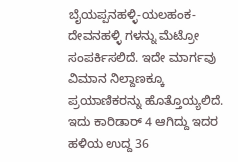ಬೈಯಪ್ಪನಹಳ್ಳಿ-ಯಲಹಂಕ-ದೇವನಹಳ್ಳಿ ಗಳನ್ನು ಮೆಟ್ರೋ ಸಂಪರ್ಕಿಸಲಿದೆ. ಇದೇ ಮಾರ್ಗವು ವಿಮಾನ ನಿಲ್ದಾಣಕ್ಕೂ ಪ್ರಯಾಣಿಕರನ್ನು ಹೊತ್ತೊಯ್ಯಲಿದೆ. ಇದು ಕಾರಿಡಾರ್ 4 ಆಗಿದ್ದು ಇದರ ಹಳಿಯ ಉದ್ದ 36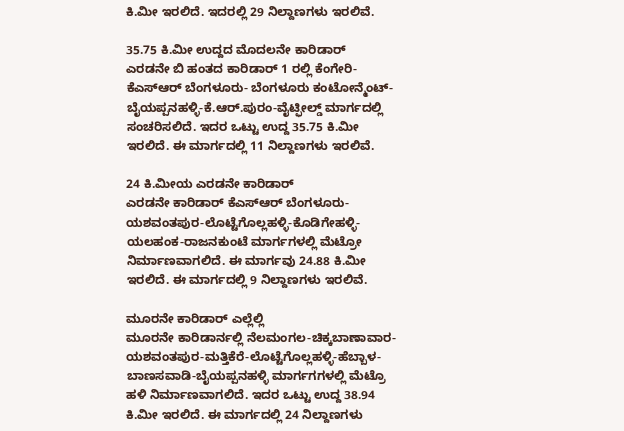ಕಿ.ಮೀ ಇರಲಿದೆ. ಇದರಲ್ಲಿ 29 ನಿಲ್ದಾಣಗಳು ಇರಲಿವೆ.

35.75 ಕಿ.ಮೀ ಉದ್ದದ ಮೊದಲನೇ ಕಾರಿಡಾರ್
ಎರಡನೇ ಬಿ ಹಂತದ ಕಾರಿಡಾರ್ 1 ರಲ್ಲಿ ಕೆಂಗೇರಿ-ಕೆಎಸ್ಆರ್ ಬೆಂಗಳೂರು- ಬೆಂಗಳೂರು ಕಂಟೋನ್ಮೆಂಟ್-ಬೈಯಪ್ಪನಹಳ್ಳಿ-ಕೆ.ಆರ್.ಪುರಂ-ವೈಟ್ಫೀಲ್ಡ್ ಮಾರ್ಗದಲ್ಲಿ ಸಂಚರಿಸಲಿದೆ. ಇದರ ಒಟ್ಟು ಉದ್ದ 35.75 ಕಿ.ಮೀ ಇರಲಿದೆ. ಈ ಮಾರ್ಗದಲ್ಲಿ 11 ನಿಲ್ದಾಣಗಳು ಇರಲಿವೆ.

24 ಕಿ.ಮೀಯ ಎರಡನೇ ಕಾರಿಡಾರ್
ಎರಡನೇ ಕಾರಿಡಾರ್ ಕೆಎಸ್ಆರ್ ಬೆಂಗಳೂರು-ಯಶವಂತಪುರ-ಲೊಟ್ಟೆಗೊಲ್ಲಹಳ್ಳಿ-ಕೊಡಿಗೇಹಳ್ಳಿ-ಯಲಹಂಕ-ರಾಜನಕುಂಟೆ ಮಾರ್ಗಗಳಲ್ಲಿ ಮೆಟ್ರೋ ನಿರ್ಮಾಣವಾಗಲಿದೆ. ಈ ಮಾರ್ಗವು 24.88 ಕಿ.ಮೀ ಇರಲಿದೆ. ಈ ಮಾರ್ಗದಲ್ಲಿ 9 ನಿಲ್ದಾಣಗಳು ಇರಲಿವೆ.

ಮೂರನೇ ಕಾರಿಡಾರ್ ಎಲ್ಲೆಲ್ಲಿ
ಮೂರನೇ ಕಾರಿಡಾರ್ನಲ್ಲಿ ನೆಲಮಂಗಲ-ಚಿಕ್ಕಬಾಣಾವಾರ-ಯಶವಂತಪುರ-ಮತ್ತಿಕೆರೆ-ಲೊಟ್ಟೆಗೊಲ್ಲಹಳ್ಳಿ-ಹೆಬ್ಬಾಳ-ಬಾಣಸವಾಡಿ-ಬೈಯಪ್ಪನಹಳ್ಳಿ ಮಾರ್ಗಗಗಳಲ್ಲಿ ಮೆಟ್ರೊ ಹಳಿ ನಿರ್ಮಾಣವಾಗಲಿದೆ. ಇದರ ಒಟ್ಟು ಉದ್ದ 38.94 ಕಿ.ಮೀ ಇರಲಿದೆ. ಈ ಮಾರ್ಗದಲ್ಲಿ 24 ನಿಲ್ದಾಣಗಳು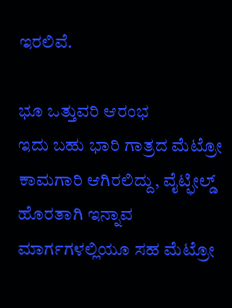ಇರಲಿವೆ.

ಭೂ ಒತ್ತುವರಿ ಆರಂಭ
ಇದು ಬಹು ಭಾರಿ ಗಾತ್ರದ ಮೆಟ್ರೋ ಕಾಮಗಾರಿ ಆಗಿರಲಿದ್ದು, ವೈಟ್ಫೀಲ್ಡ್ ಹೊರತಾಗಿ ಇನ್ನಾವ ಮಾರ್ಗಗಳಲ್ಲಿಯೂ ಸಹ ಮೆಟ್ರೋ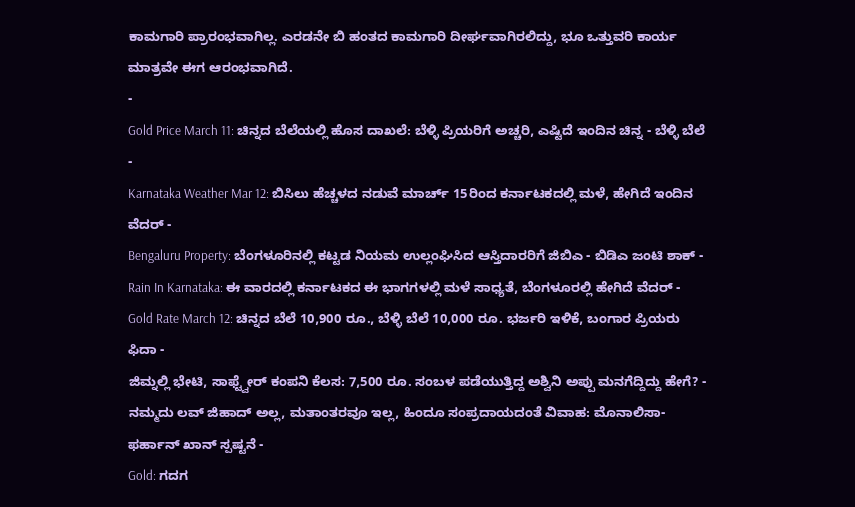ಕಾಮಗಾರಿ ಪ್ರಾರಂಭವಾಗಿಲ್ಲ. ಎರಡನೇ ಬಿ ಹಂತದ ಕಾಮಗಾರಿ ದೀರ್ಘವಾಗಿರಲಿದ್ದು, ಭೂ ಒತ್ತುವರಿ ಕಾರ್ಯ ಮಾತ್ರವೇ ಈಗ ಆರಂಭವಾಗಿದೆ.
-
Gold Price March 11: ಚಿನ್ನದ ಬೆಲೆಯಲ್ಲಿ ಹೊಸ ದಾಖಲೆ: ಬೆಳ್ಳಿ ಪ್ರಿಯರಿಗೆ ಅಚ್ಚರಿ, ಎಷ್ಟಿದೆ ಇಂದಿನ ಚಿನ್ನ - ಬೆಳ್ಳಿ ಬೆಲೆ -
Karnataka Weather Mar 12: ಬಿಸಿಲು ಹೆಚ್ಚಳದ ನಡುವೆ ಮಾರ್ಚ್ 15ರಿಂದ ಕರ್ನಾಟಕದಲ್ಲಿ ಮಳೆ, ಹೇಗಿದೆ ಇಂದಿನ ವೆದರ್ -
Bengaluru Property: ಬೆಂಗಳೂರಿನಲ್ಲಿ ಕಟ್ಟಡ ನಿಯಮ ಉಲ್ಲಂಘಿಸಿದ ಆಸ್ತಿದಾರರಿಗೆ ಜಿಬಿಎ - ಬಿಡಿಎ ಜಂಟಿ ಶಾಕ್ -
Rain In Karnataka: ಈ ವಾರದಲ್ಲಿ ಕರ್ನಾಟಕದ ಈ ಭಾಗಗಳಲ್ಲಿ ಮಳೆ ಸಾಧ್ಯತೆ, ಬೆಂಗಳೂರಲ್ಲಿ ಹೇಗಿದೆ ವೆದರ್ -
Gold Rate March 12: ಚಿನ್ನದ ಬೆಲೆ 10,900 ರೂ., ಬೆಳ್ಳಿ ಬೆಲೆ 10,000 ರೂ. ಭರ್ಜರಿ ಇಳಿಕೆ, ಬಂಗಾರ ಪ್ರಿಯರು ಫಿದಾ -
ಜಿಮ್ನಲ್ಲಿ ಭೇಟಿ, ಸಾಫ್ಟ್ವೇರ್ ಕಂಪನಿ ಕೆಲಸ: 7,500 ರೂ. ಸಂಬಳ ಪಡೆಯುತ್ತಿದ್ದ ಅಶ್ವಿನಿ ಅಪ್ಪು ಮನಗೆದ್ದಿದ್ದು ಹೇಗೆ? -
ನಮ್ಮದು ಲವ್ ಜಿಹಾದ್ ಅಲ್ಲ, ಮತಾಂತರವೂ ಇಲ್ಲ, ಹಿಂದೂ ಸಂಪ್ರದಾಯದಂತೆ ವಿವಾಹ: ಮೊನಾಲಿಸಾ-ಫರ್ಹಾನ್ ಖಾನ್ ಸ್ಪಷ್ಟನೆ -
Gold: ಗದಗ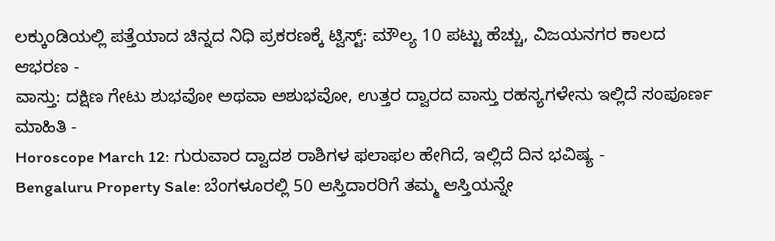ಲಕ್ಕುಂಡಿಯಲ್ಲಿ ಪತ್ತೆಯಾದ ಚಿನ್ನದ ನಿಧಿ ಪ್ರಕರಣಕ್ಕೆ ಟ್ವಿಸ್ಟ್: ಮೌಲ್ಯ 10 ಪಟ್ಟು ಹೆಚ್ಚು, ವಿಜಯನಗರ ಕಾಲದ ಆಭರಣ -
ವಾಸ್ತು: ದಕ್ಷಿಣ ಗೇಟು ಶುಭವೋ ಅಥವಾ ಅಶುಭವೋ, ಉತ್ತರ ದ್ವಾರದ ವಾಸ್ತು ರಹಸ್ಯಗಳೇನು ಇಲ್ಲಿದೆ ಸಂಪೂರ್ಣ ಮಾಹಿತಿ -
Horoscope March 12: ಗುರುವಾರ ದ್ವಾದಶ ರಾಶಿಗಳ ಫಲಾಫಲ ಹೇಗಿದೆ, ಇಲ್ಲಿದೆ ದಿನ ಭವಿಷ್ಯ -
Bengaluru Property Sale: ಬೆಂಗಳೂರಲ್ಲಿ 50 ಆಸ್ತಿದಾರರಿಗೆ ತಮ್ಮ ಆಸ್ತಿಯನ್ನೇ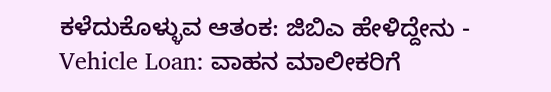ಕಳೆದುಕೊಳ್ಳುವ ಆತಂಕ: ಜಿಬಿಎ ಹೇಳಿದ್ದೇನು -
Vehicle Loan: ವಾಹನ ಮಾಲೀಕರಿಗೆ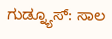ಗುಡ್ನ್ಯೂಸ್: ಸಾಲ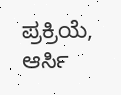ಪ್ರಕ್ರಿಯೆ, ಆರ್ಸಿ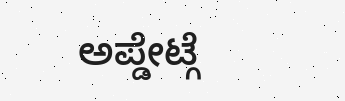ಅಪ್ಡೇಟ್ಗೆ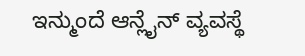ಇನ್ಮುಂದೆ ಆನ್ಲೈನ್ ವ್ಯವಸ್ಥೆ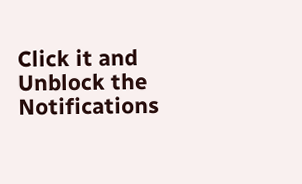Click it and Unblock the Notifications